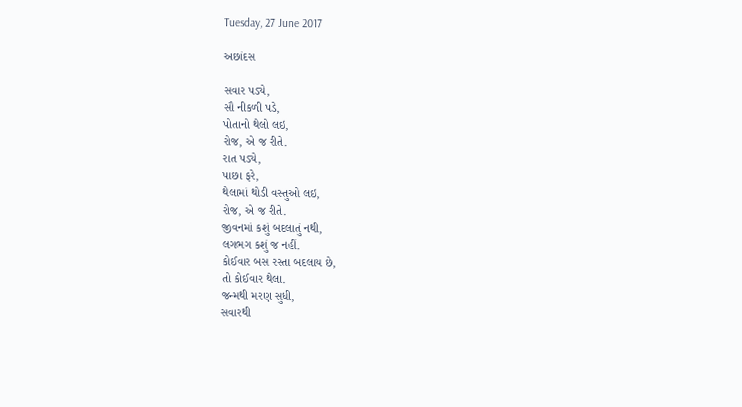Tuesday, 27 June 2017

અછાંદસ

સવાર પડ્યે,
સૌ નીકળી પડે,
પોતાનો થેલો લઇ,
રોજ, એ જ રીતે.
રાત પડ્યે,
પાછા ફરે,
થેલામાં થોડી વસ્તુઓ લઇ,
રોજ, એ જ રીતે.
જીવનમાં કશું બદલાતું નથી,
લગભગ કશું જ નહીં.
કોઈવાર બસ રસ્તા બદલાય છે,
તો કોઈવાર થેલા.
જન્મથી મરણ સુધી,
સવારથી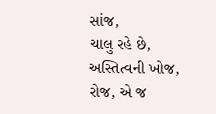સાંજ,
ચાલુ રહે છે,
અસ્તિત્વની ખોજ,
રોજ, એ જ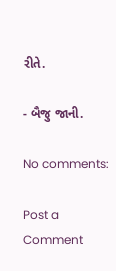રીતે.

- બૈજુ જાની.

No comments:

Post a Comment